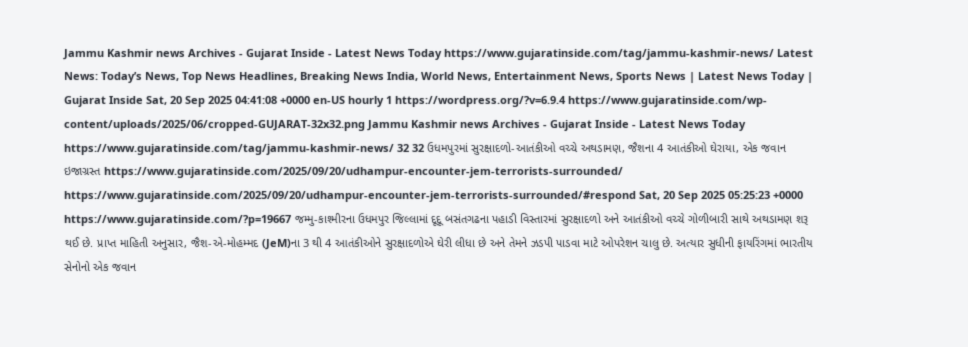Jammu Kashmir news Archives - Gujarat Inside - Latest News Today https://www.gujaratinside.com/tag/jammu-kashmir-news/ Latest News: Today’s News, Top News Headlines, Breaking News India, World News, Entertainment News, Sports News | Latest News Today | Gujarat Inside Sat, 20 Sep 2025 04:41:08 +0000 en-US hourly 1 https://wordpress.org/?v=6.9.4 https://www.gujaratinside.com/wp-content/uploads/2025/06/cropped-GUJARAT-32x32.png Jammu Kashmir news Archives - Gujarat Inside - Latest News Today https://www.gujaratinside.com/tag/jammu-kashmir-news/ 32 32 ઉધમપુરમાં સુરક્ષાદળો-આતંકીઓ વચ્ચે અથડામણ, જૈશના 4 આતંકીઓ ઘેરાયા, એક જવાન ઇજાગ્રસ્ત https://www.gujaratinside.com/2025/09/20/udhampur-encounter-jem-terrorists-surrounded/ https://www.gujaratinside.com/2025/09/20/udhampur-encounter-jem-terrorists-surrounded/#respond Sat, 20 Sep 2025 05:25:23 +0000 https://www.gujaratinside.com/?p=19667 જમ્મુ-કાશ્મીરના ઉધમપુર જિલ્લામાં દૂદૂ બસંતગઢના પહાડી વિસ્તારમાં સુરક્ષાદળો અને આતંકીઓ વચ્ચે ગોળીબારી સાથે અથડામણ શરૂ થઈ છે. પ્રાપ્ત માહિતી અનુસાર, જૈશ-એ-મોહમ્મદ (JeM)ના 3 થી 4 આતંકીઓને સુરક્ષાદળોએ ઘેરી લીધા છે અને તેમને ઝડપી પાડવા માટે ઓપરેશન ચાલુ છે. અત્યાર સુધીની ફાયરિંગમાં ભારતીય સેનોનો એક જવાન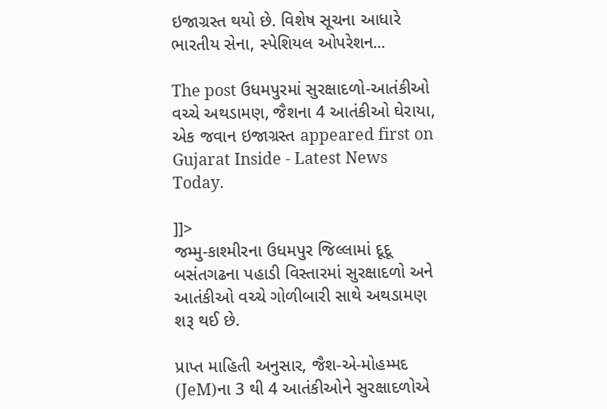ઇજાગ્રસ્ત થયો છે. વિશેષ સૂચના આધારે ભારતીય સેના, સ્પેશિયલ ઓપરેશન...

The post ઉધમપુરમાં સુરક્ષાદળો-આતંકીઓ વચ્ચે અથડામણ, જૈશના 4 આતંકીઓ ઘેરાયા, એક જવાન ઇજાગ્રસ્ત appeared first on Gujarat Inside - Latest News Today.

]]>
જમ્મુ-કાશ્મીરના ઉધમપુર જિલ્લામાં દૂદૂ બસંતગઢના પહાડી વિસ્તારમાં સુરક્ષાદળો અને આતંકીઓ વચ્ચે ગોળીબારી સાથે અથડામણ શરૂ થઈ છે.

પ્રાપ્ત માહિતી અનુસાર, જૈશ-એ-મોહમ્મદ (JeM)ના 3 થી 4 આતંકીઓને સુરક્ષાદળોએ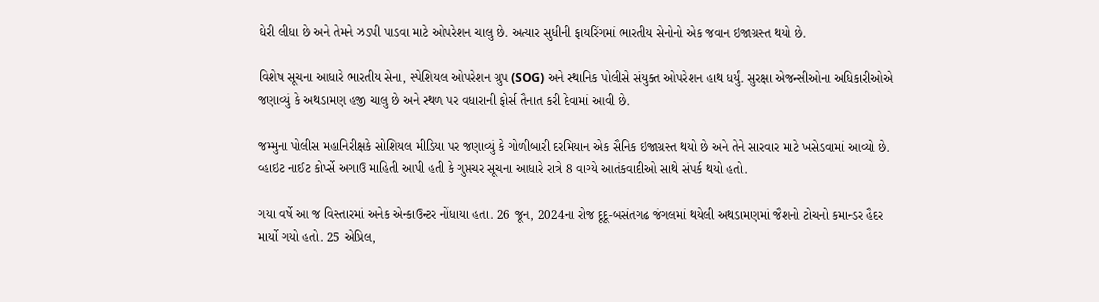ઘેરી લીધા છે અને તેમને ઝડપી પાડવા માટે ઓપરેશન ચાલુ છે. અત્યાર સુધીની ફાયરિંગમાં ભારતીય સેનોનો એક જવાન ઇજાગ્રસ્ત થયો છે.

વિશેષ સૂચના આધારે ભારતીય સેના, સ્પેશિયલ ઓપરેશન ગ્રુપ (SOG) અને સ્થાનિક પોલીસે સંયુક્ત ઓપરેશન હાથ ધર્યું. સુરક્ષા એજન્સીઓના અધિકારીઓએ જણાવ્યું કે અથડામણ હજી ચાલુ છે અને સ્થળ પર વધારાની ફોર્સ તૈનાત કરી દેવામાં આવી છે.

જમ્મુના પોલીસ મહાનિરીક્ષકે સોશિયલ મીડિયા પર જણાવ્યું કે ગોળીબારી દરમિયાન એક સૈનિક ઇજાગ્રસ્ત થયો છે અને તેને સારવાર માટે ખસેડવામાં આવ્યો છે. વ્હાઇટ નાઈટ કોર્પ્સે અગાઉ માહિતી આપી હતી કે ગુપ્તચર સૂચના આધારે રાત્રે 8 વાગ્યે આતંકવાદીઓ સાથે સંપર્ક થયો હતો.

ગયા વર્ષે આ જ વિસ્તારમાં અનેક એન્કાઉન્ટર નોંધાયા હતા. 26 જૂન, 2024ના રોજ દૂદૂ-બસંતગઢ જંગલમાં થયેલી અથડામણમાં જૈશનો ટોચનો કમાન્ડર હૈદર માર્યો ગયો હતો. 25 એપ્રિલ,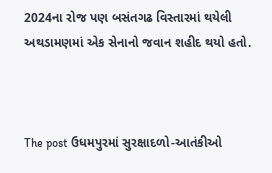2024ના રોજ પણ બસંતગઢ વિસ્તારમાં થયેલી અથડામણમાં એક સેનાનો જવાન શહીદ થયો હતો.



The post ઉધમપુરમાં સુરક્ષાદળો-આતંકીઓ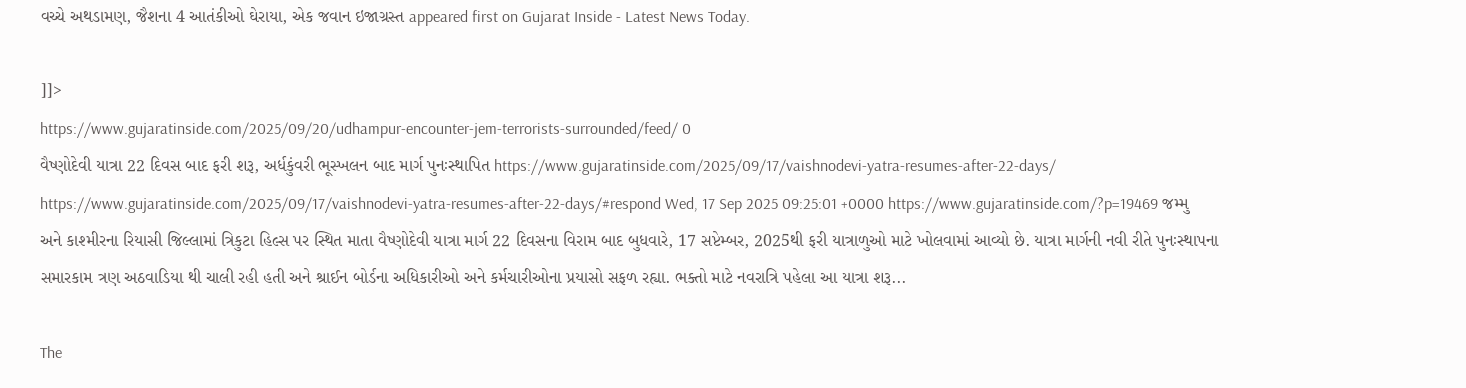વચ્ચે અથડામણ, જૈશના 4 આતંકીઓ ઘેરાયા, એક જવાન ઇજાગ્રસ્ત appeared first on Gujarat Inside - Latest News Today.

]]>
https://www.gujaratinside.com/2025/09/20/udhampur-encounter-jem-terrorists-surrounded/feed/ 0
વૈષ્ણોદેવી યાત્રા 22 દિવસ બાદ ફરી શરૂ, અર્ધકુંવરી ભૂસ્ખલન બાદ માર્ગ પુનઃસ્થાપિત https://www.gujaratinside.com/2025/09/17/vaishnodevi-yatra-resumes-after-22-days/ https://www.gujaratinside.com/2025/09/17/vaishnodevi-yatra-resumes-after-22-days/#respond Wed, 17 Sep 2025 09:25:01 +0000 https://www.gujaratinside.com/?p=19469 જમ્મુ અને કાશ્મીરના રિયાસી જિલ્લામાં ત્રિકુટા હિલ્સ પર સ્થિત માતા વૈષ્ણોદેવી યાત્રા માર્ગ 22 દિવસના વિરામ બાદ બુધવારે, 17 સપ્ટેમ્બર, 2025થી ફરી યાત્રાળુઓ માટે ખોલવામાં આવ્યો છે. યાત્રા માર્ગની નવી રીતે પુનઃસ્થાપના સમારકામ ત્રણ અઠવાડિયા થી ચાલી રહી હતી અને શ્રાઈન બોર્ડના અધિકારીઓ અને કર્મચારીઓના પ્રયાસો સફળ રહ્યા. ભક્તો માટે નવરાત્રિ પહેલા આ યાત્રા શરૂ...

The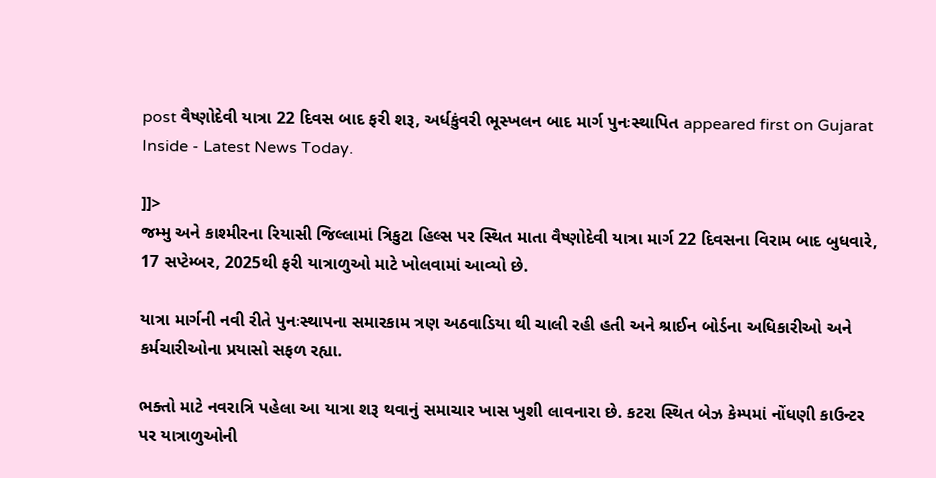post વૈષ્ણોદેવી યાત્રા 22 દિવસ બાદ ફરી શરૂ, અર્ધકુંવરી ભૂસ્ખલન બાદ માર્ગ પુનઃસ્થાપિત appeared first on Gujarat Inside - Latest News Today.

]]>
જમ્મુ અને કાશ્મીરના રિયાસી જિલ્લામાં ત્રિકુટા હિલ્સ પર સ્થિત માતા વૈષ્ણોદેવી યાત્રા માર્ગ 22 દિવસના વિરામ બાદ બુધવારે, 17 સપ્ટેમ્બર, 2025થી ફરી યાત્રાળુઓ માટે ખોલવામાં આવ્યો છે.

યાત્રા માર્ગની નવી રીતે પુનઃસ્થાપના સમારકામ ત્રણ અઠવાડિયા થી ચાલી રહી હતી અને શ્રાઈન બોર્ડના અધિકારીઓ અને કર્મચારીઓના પ્રયાસો સફળ રહ્યા.

ભક્તો માટે નવરાત્રિ પહેલા આ યાત્રા શરૂ થવાનું સમાચાર ખાસ ખુશી લાવનારા છે. કટરા સ્થિત બેઝ કેમ્પમાં નોંધણી કાઉન્ટર પર યાત્રાળુઓની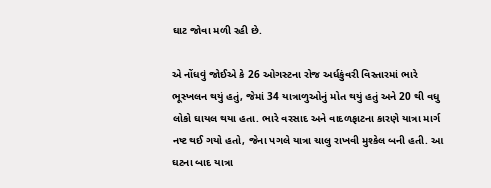ઘાટ જોવા મળી રહી છે.

એ નોંધવું જોઈએ કે 26 ઓગસ્ટના રોજ અર્ધકુંવરી વિસ્તારમાં ભારે ભૂસ્ખલન થયું હતું, જેમાં 34 યાત્રાળુઓનું મોત થયું હતું અને 20 થી વધુ લોકો ઘાયલ થયા હતા. ભારે વરસાદ અને વાદળફાટના કારણે યાત્રા માર્ગ નષ્ટ થઈ ગયો હતો, જેના પગલે યાત્રા ચાલુ રાખવી મુશ્કેલ બની હતી. આ ઘટના બાદ યાત્રા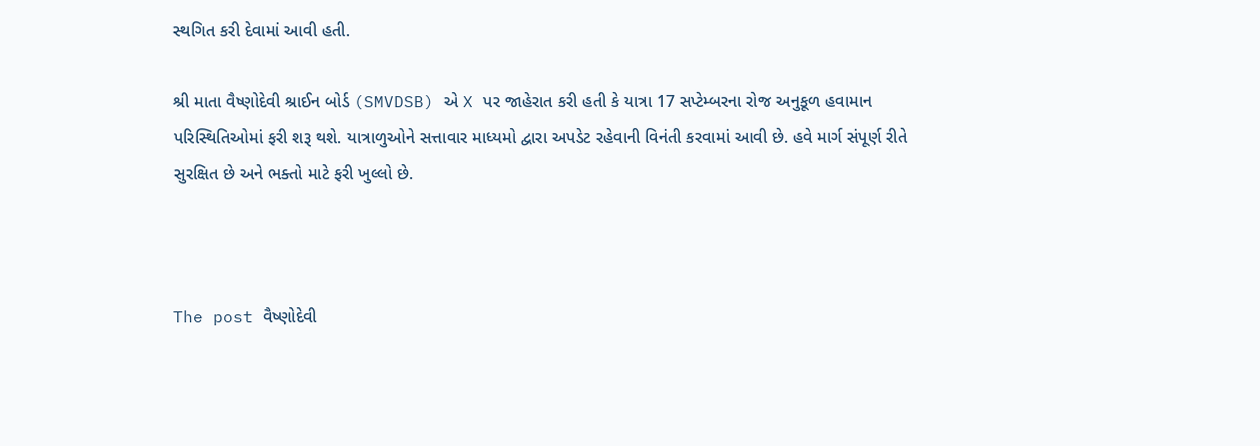સ્થગિત કરી દેવામાં આવી હતી.

શ્રી માતા વૈષ્ણોદેવી શ્રાઈન બોર્ડ (SMVDSB) એ X પર જાહેરાત કરી હતી કે યાત્રા 17 સપ્ટેમ્બરના રોજ અનુકૂળ હવામાન પરિસ્થિતિઓમાં ફરી શરૂ થશે. યાત્રાળુઓને સત્તાવાર માધ્યમો દ્વારા અપડેટ રહેવાની વિનંતી કરવામાં આવી છે. હવે માર્ગ સંપૂર્ણ રીતે સુરક્ષિત છે અને ભક્તો માટે ફરી ખુલ્લો છે.



The post વૈષ્ણોદેવી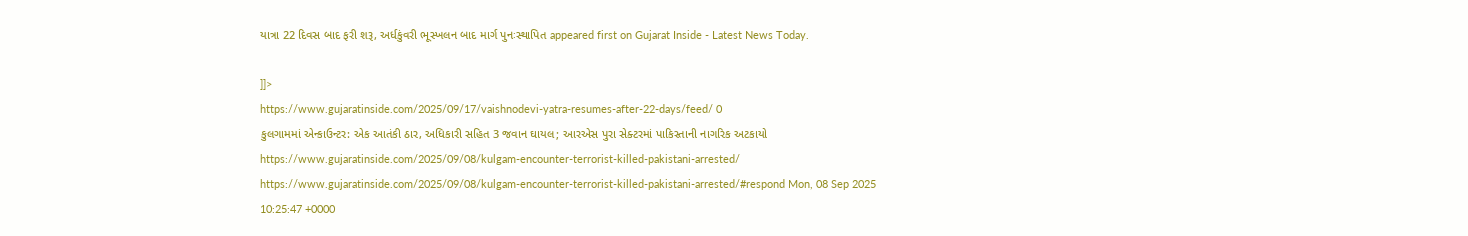યાત્રા 22 દિવસ બાદ ફરી શરૂ, અર્ધકુંવરી ભૂસ્ખલન બાદ માર્ગ પુનઃસ્થાપિત appeared first on Gujarat Inside - Latest News Today.

]]>
https://www.gujaratinside.com/2025/09/17/vaishnodevi-yatra-resumes-after-22-days/feed/ 0
કુલગામમાં એન્કાઉન્ટર: એક આતંકી ઠાર, અધિકારી સહિત 3 જવાન ઘાયલ; આરએસ પુરા સેક્ટરમાં પાકિસ્તાની નાગરિક અટકાયો https://www.gujaratinside.com/2025/09/08/kulgam-encounter-terrorist-killed-pakistani-arrested/ https://www.gujaratinside.com/2025/09/08/kulgam-encounter-terrorist-killed-pakistani-arrested/#respond Mon, 08 Sep 2025 10:25:47 +0000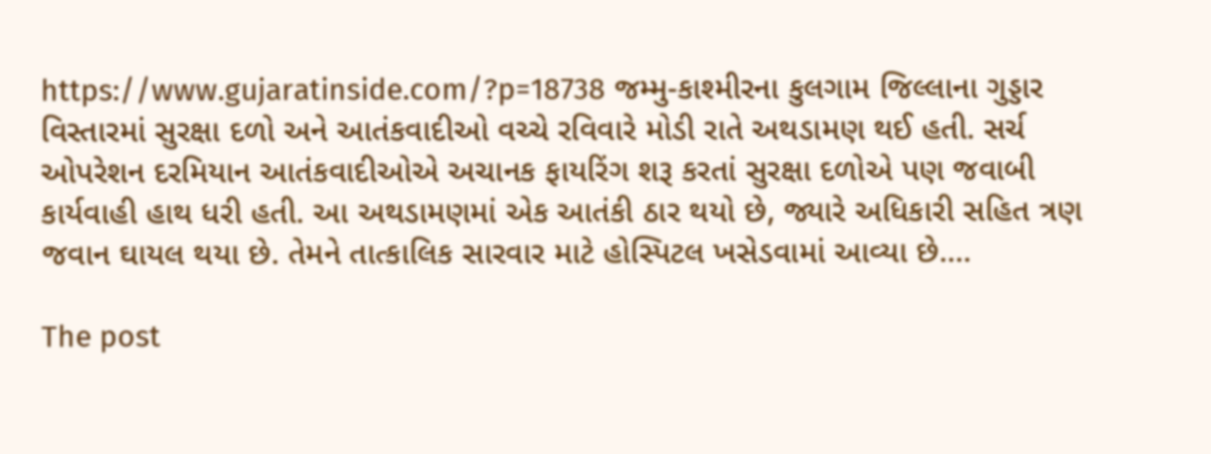https://www.gujaratinside.com/?p=18738 જમ્મુ-કાશ્મીરના કુલગામ જિલ્લાના ગુડ્ડાર વિસ્તારમાં સુરક્ષા દળો અને આતંકવાદીઓ વચ્ચે રવિવારે મોડી રાતે અથડામણ થઈ હતી. સર્ચ ઓપરેશન દરમિયાન આતંકવાદીઓએ અચાનક ફાયરિંગ શરૂ કરતાં સુરક્ષા દળોએ પણ જવાબી કાર્યવાહી હાથ ધરી હતી. આ અથડામણમાં એક આતંકી ઠાર થયો છે, જ્યારે અધિકારી સહિત ત્રણ જવાન ઘાયલ થયા છે. તેમને તાત્કાલિક સારવાર માટે હોસ્પિટલ ખસેડવામાં આવ્યા છે....

The post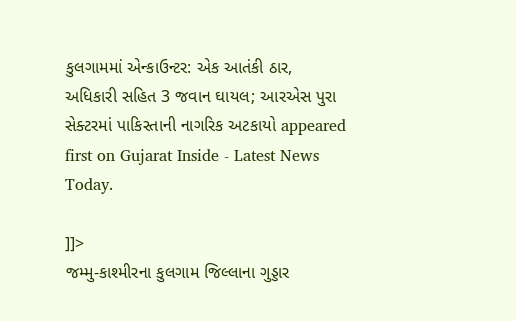કુલગામમાં એન્કાઉન્ટર: એક આતંકી ઠાર, અધિકારી સહિત 3 જવાન ઘાયલ; આરએસ પુરા સેક્ટરમાં પાકિસ્તાની નાગરિક અટકાયો appeared first on Gujarat Inside - Latest News Today.

]]>
જમ્મુ-કાશ્મીરના કુલગામ જિલ્લાના ગુડ્ડાર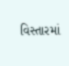વિસ્તારમાં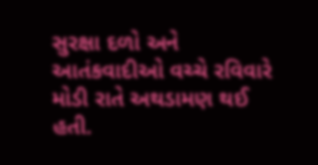સુરક્ષા દળો અને આતંકવાદીઓ વચ્ચે રવિવારે મોડી રાતે અથડામણ થઈ હતી.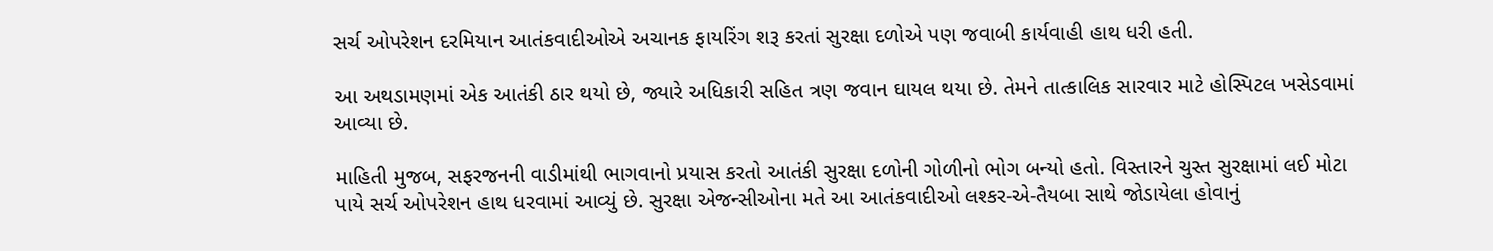સર્ચ ઓપરેશન દરમિયાન આતંકવાદીઓએ અચાનક ફાયરિંગ શરૂ કરતાં સુરક્ષા દળોએ પણ જવાબી કાર્યવાહી હાથ ધરી હતી.

આ અથડામણમાં એક આતંકી ઠાર થયો છે, જ્યારે અધિકારી સહિત ત્રણ જવાન ઘાયલ થયા છે. તેમને તાત્કાલિક સારવાર માટે હોસ્પિટલ ખસેડવામાં આવ્યા છે.

માહિતી મુજબ, સફરજનની વાડીમાંથી ભાગવાનો પ્રયાસ કરતો આતંકી સુરક્ષા દળોની ગોળીનો ભોગ બન્યો હતો. વિસ્તારને ચુસ્ત સુરક્ષામાં લઈ મોટા પાયે સર્ચ ઓપરેશન હાથ ધરવામાં આવ્યું છે. સુરક્ષા એજન્સીઓના મતે આ આતંકવાદીઓ લશ્કર-એ-તૈયબા સાથે જોડાયેલા હોવાનું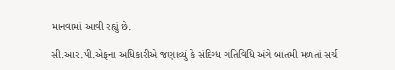માનવામાં આવી રહ્યું છે.

સી.આર.પી.એફના અધિકારીએ જણાવ્યું કે સંદિગ્ધ ગતિવિધિ અંગે બાતમી મળતાં સર્ચ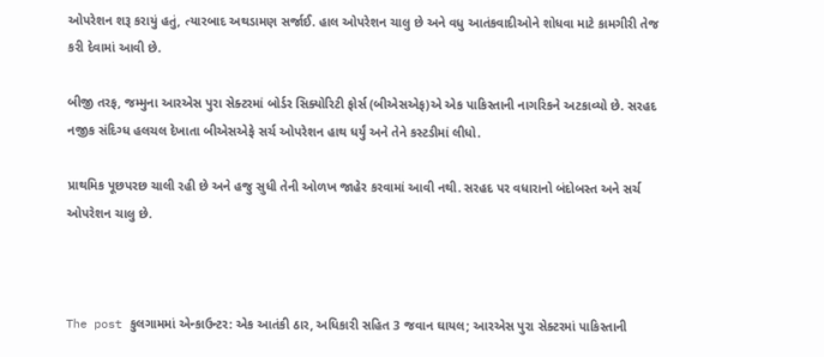ઓપરેશન શરૂ કરાયું હતું, ત્યારબાદ અથડામણ સર્જાઈ. હાલ ઓપરેશન ચાલુ છે અને વધુ આતંકવાદીઓને શોધવા માટે કામગીરી તેજ કરી દેવામાં આવી છે.

બીજી તરફ, જમ્મુના આરએસ પુરા સેક્ટરમાં બોર્ડર સિક્યોરિટી ફોર્સ (બીએસએફ)એ એક પાકિસ્તાની નાગરિકને અટકાવ્યો છે. સરહદ નજીક સંદિગ્ધ હલચલ દેખાતા બીએસએફે સર્ચ ઓપરેશન હાથ ધર્યું અને તેને કસ્ટડીમાં લીધો.

પ્રાથમિક પૂછપરછ ચાલી રહી છે અને હજુ સુધી તેની ઓળખ જાહેર કરવામાં આવી નથી. સરહદ પર વધારાનો બંદોબસ્ત અને સર્ચ ઓપરેશન ચાલુ છે.



The post કુલગામમાં એન્કાઉન્ટર: એક આતંકી ઠાર, અધિકારી સહિત 3 જવાન ઘાયલ; આરએસ પુરા સેક્ટરમાં પાકિસ્તાની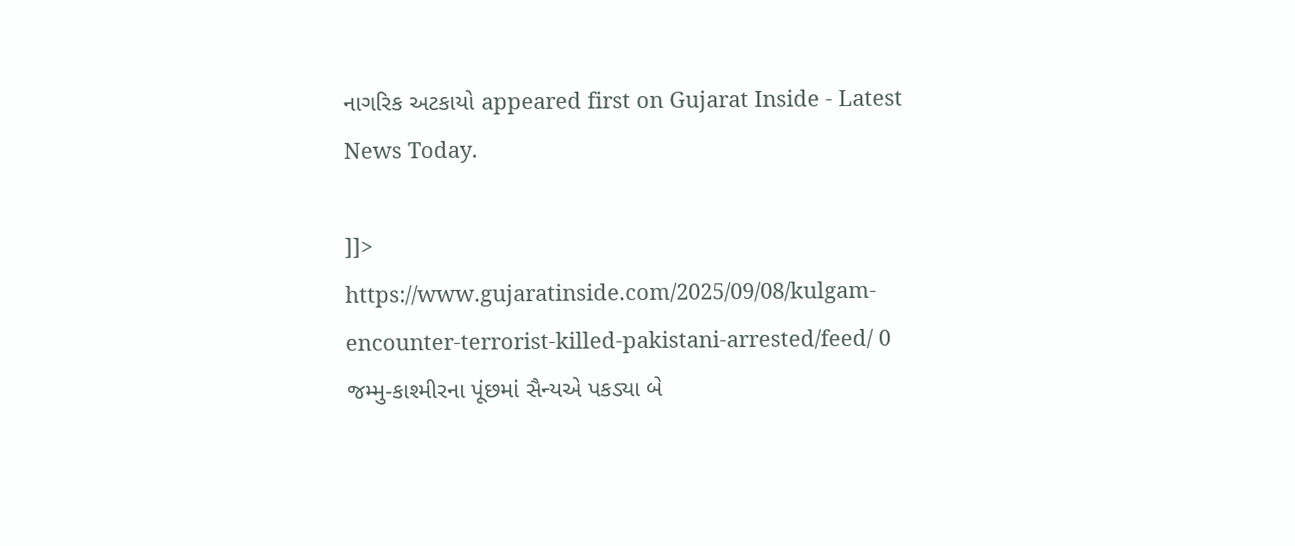નાગરિક અટકાયો appeared first on Gujarat Inside - Latest News Today.

]]>
https://www.gujaratinside.com/2025/09/08/kulgam-encounter-terrorist-killed-pakistani-arrested/feed/ 0
જમ્મુ-કાશ્મીરના પૂંછમાં સૈન્યએ પકડ્યા બે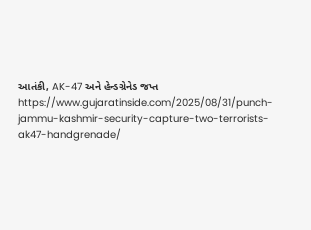આતંકી, AK-47 અને હેન્ડગ્રેનેડ જપ્ત https://www.gujaratinside.com/2025/08/31/punch-jammu-kashmir-security-capture-two-terrorists-ak47-handgrenade/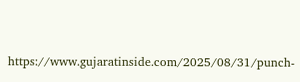https://www.gujaratinside.com/2025/08/31/punch-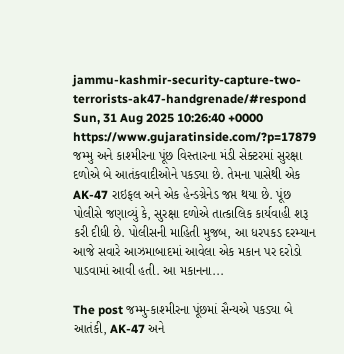jammu-kashmir-security-capture-two-terrorists-ak47-handgrenade/#respond Sun, 31 Aug 2025 10:26:40 +0000 https://www.gujaratinside.com/?p=17879 જમ્મુ અને કાશ્મીરના પૂંછ વિસ્તારના મંડી સેક્ટરમાં સુરક્ષા દળોએ બે આતંકવાદીઓને પકડ્યા છે. તેમના પાસેથી એક AK-47 રાઇફલ અને એક હેન્ડગ્રેનેડ જપ્ત થયા છે. પૂંછ પોલીસે જણાવ્યું કે, સુરક્ષા દળોએ તાત્કાલિક કાર્યવાહી શરૂ કરી દીધી છે. પોલીસની માહિતી મુજબ, આ ધરપકડ દરમ્યાન આજે સવારે આઝમાબાદમાં આવેલા એક મકાન પર દરોડો પાડવામાં આવી હતી. આ મકાનના...

The post જમ્મુ-કાશ્મીરના પૂંછમાં સૈન્યએ પકડ્યા બે આતંકી, AK-47 અને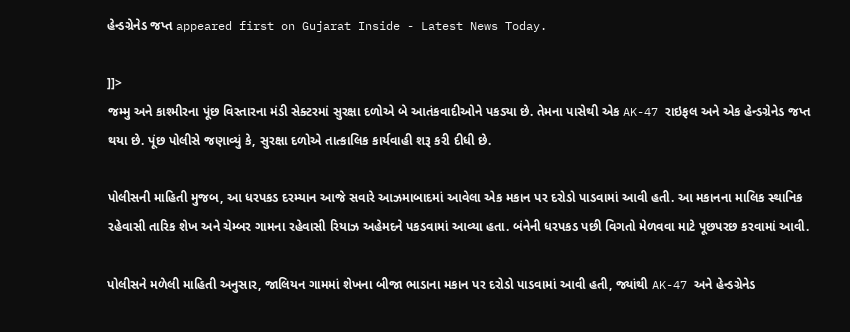હેન્ડગ્રેનેડ જપ્ત appeared first on Gujarat Inside - Latest News Today.

]]>
જમ્મુ અને કાશ્મીરના પૂંછ વિસ્તારના મંડી સેક્ટરમાં સુરક્ષા દળોએ બે આતંકવાદીઓને પકડ્યા છે. તેમના પાસેથી એક AK-47 રાઇફલ અને એક હેન્ડગ્રેનેડ જપ્ત થયા છે. પૂંછ પોલીસે જણાવ્યું કે, સુરક્ષા દળોએ તાત્કાલિક કાર્યવાહી શરૂ કરી દીધી છે.

પોલીસની માહિતી મુજબ, આ ધરપકડ દરમ્યાન આજે સવારે આઝમાબાદમાં આવેલા એક મકાન પર દરોડો પાડવામાં આવી હતી. આ મકાનના માલિક સ્થાનિક રહેવાસી તારિક શેખ અને ચેમ્બર ગામના રહેવાસી રિયાઝ અહેમદને પકડવામાં આવ્યા હતા. બંનેની ધરપકડ પછી વિગતો મેળવવા માટે પૂછપરછ કરવામાં આવી.

પોલીસને મળેલી માહિતી અનુસાર, જાલિયન ગામમાં શેખના બીજા ભાડાના મકાન પર દરોડો પાડવામાં આવી હતી, જ્યાંથી AK-47 અને હેન્ડગ્રેનેડ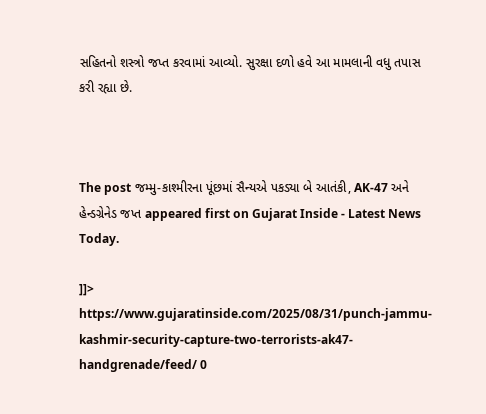સહિતનો શસ્ત્રો જપ્ત કરવામાં આવ્યો. સુરક્ષા દળો હવે આ મામલાની વધુ તપાસ કરી રહ્યા છે.



The post જમ્મુ-કાશ્મીરના પૂંછમાં સૈન્યએ પકડ્યા બે આતંકી, AK-47 અને હેન્ડગ્રેનેડ જપ્ત appeared first on Gujarat Inside - Latest News Today.

]]>
https://www.gujaratinside.com/2025/08/31/punch-jammu-kashmir-security-capture-two-terrorists-ak47-handgrenade/feed/ 0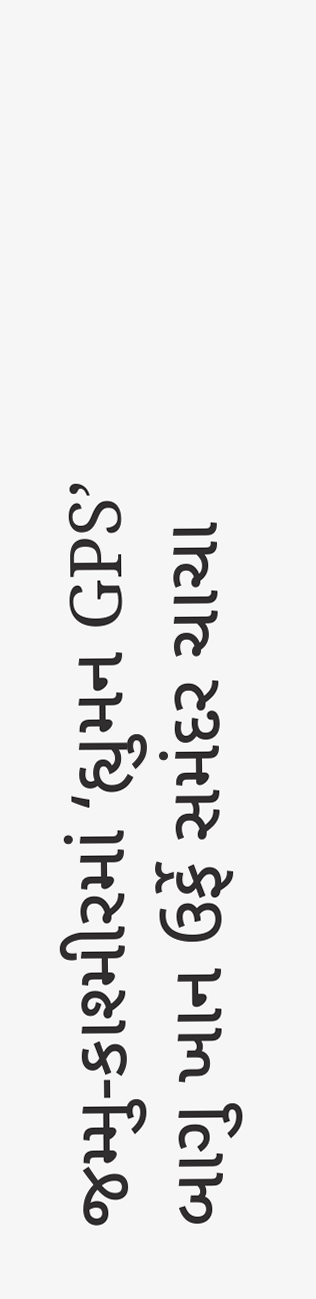જમ્મુ-કાશ્મીરમાં ‘હ્યુમન GPS’ બાગુ ખાન ઉર્ફે સમંદર ચાચા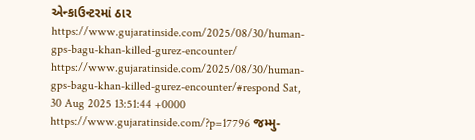એન્કાઉન્ટરમાં ઠાર https://www.gujaratinside.com/2025/08/30/human-gps-bagu-khan-killed-gurez-encounter/ https://www.gujaratinside.com/2025/08/30/human-gps-bagu-khan-killed-gurez-encounter/#respond Sat, 30 Aug 2025 13:51:44 +0000 https://www.gujaratinside.com/?p=17796 જમ્મુ-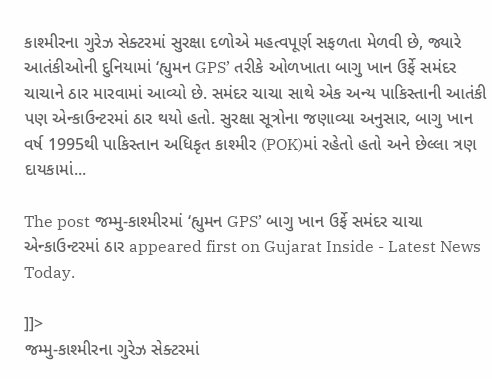કાશ્મીરના ગુરેઝ સેક્ટરમાં સુરક્ષા દળોએ મહત્વપૂર્ણ સફળતા મેળવી છે, જ્યારે આતંકીઓની દુનિયામાં ‘હ્યુમન GPS’ તરીકે ઓળખાતા બાગુ ખાન ઉર્ફે સમંદર ચાચાને ઠાર મારવામાં આવ્યો છે. સમંદર ચાચા સાથે એક અન્ય પાકિસ્તાની આતંકી પણ એન્કાઉન્ટરમાં ઠાર થયો હતો. સુરક્ષા સૂત્રોના જણાવ્યા અનુસાર, બાગુ ખાન વર્ષ 1995થી પાકિસ્તાન અધિકૃત કાશ્મીર (POK)માં રહેતો હતો અને છેલ્લા ત્રણ દાયકામાં...

The post જમ્મુ-કાશ્મીરમાં ‘હ્યુમન GPS’ બાગુ ખાન ઉર્ફે સમંદર ચાચા એન્કાઉન્ટરમાં ઠાર appeared first on Gujarat Inside - Latest News Today.

]]>
જમ્મુ-કાશ્મીરના ગુરેઝ સેક્ટરમાં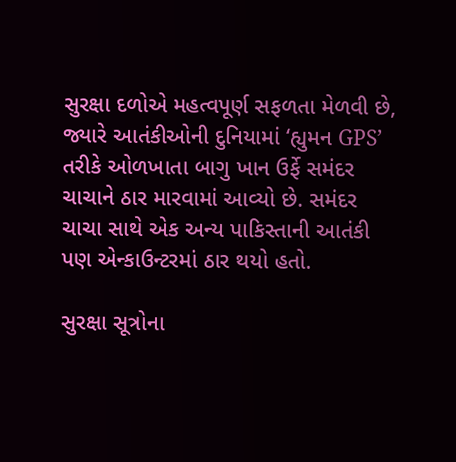સુરક્ષા દળોએ મહત્વપૂર્ણ સફળતા મેળવી છે, જ્યારે આતંકીઓની દુનિયામાં ‘હ્યુમન GPS’ તરીકે ઓળખાતા બાગુ ખાન ઉર્ફે સમંદર ચાચાને ઠાર મારવામાં આવ્યો છે. સમંદર ચાચા સાથે એક અન્ય પાકિસ્તાની આતંકી પણ એન્કાઉન્ટરમાં ઠાર થયો હતો.

સુરક્ષા સૂત્રોના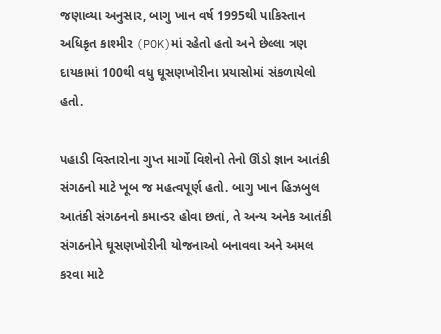જણાવ્યા અનુસાર, બાગુ ખાન વર્ષ 1995થી પાકિસ્તાન અધિકૃત કાશ્મીર (POK)માં રહેતો હતો અને છેલ્લા ત્રણ દાયકામાં 100થી વધુ ઘૂસણખોરીના પ્રયાસોમાં સંકળાયેલો હતો.

પહાડી વિસ્તારોના ગુપ્ત માર્ગો વિશેનો તેનો ઊંડો જ્ઞાન આતંકી સંગઠનો માટે ખૂબ જ મહત્વપૂર્ણ હતો. બાગુ ખાન હિઝબુલ આતંકી સંગઠનનો કમાન્ડર હોવા છતાં, તે અન્ય અનેક આતંકી સંગઠનોને ઘૂસણખોરીની યોજનાઓ બનાવવા અને અમલ કરવા માટે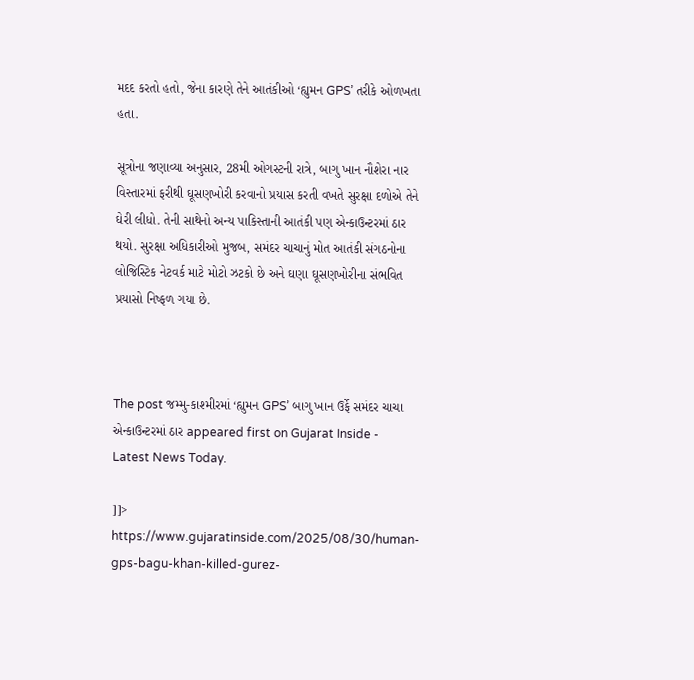મદદ કરતો હતો, જેના કારણે તેને આતંકીઓ ‘હ્યુમન GPS’ તરીકે ઓળખતા હતા.

સૂત્રોના જણાવ્યા અનુસાર, 28મી ઓગસ્ટની રાત્રે, બાગુ ખાન નૌશેરા નાર વિસ્તારમાં ફરીથી ઘૂસણખોરી કરવાનો પ્રયાસ કરતી વખતે સુરક્ષા દળોએ તેને ઘેરી લીધો. તેની સાથેનો અન્ય પાકિસ્તાની આતંકી પણ એન્કાઉન્ટરમાં ઠાર થયો. સુરક્ષા અધિકારીઓ મુજબ, સમંદર ચાચાનું મોત આતંકી સંગઠનોના લોજિસ્ટિક નેટવર્ક માટે મોટો ઝટકો છે અને ઘણા ઘૂસણખોરીના સંભવિત પ્રયાસો નિષ્ફળ ગયા છે.



The post જમ્મુ-કાશ્મીરમાં ‘હ્યુમન GPS’ બાગુ ખાન ઉર્ફે સમંદર ચાચા એન્કાઉન્ટરમાં ઠાર appeared first on Gujarat Inside - Latest News Today.

]]>
https://www.gujaratinside.com/2025/08/30/human-gps-bagu-khan-killed-gurez-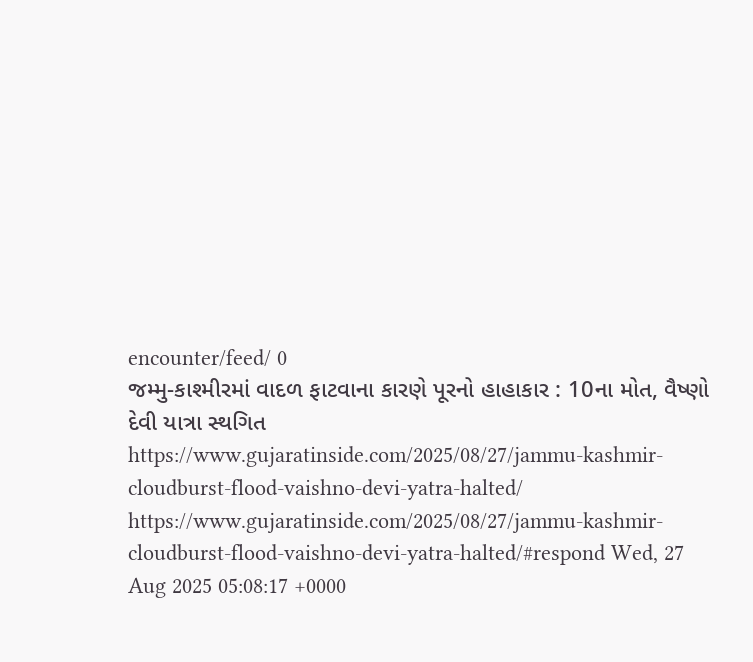encounter/feed/ 0
જમ્મુ-કાશ્મીરમાં વાદળ ફાટવાના કારણે પૂરનો હાહાકાર : 10ના મોત, વૈષ્ણો દેવી યાત્રા સ્થગિત https://www.gujaratinside.com/2025/08/27/jammu-kashmir-cloudburst-flood-vaishno-devi-yatra-halted/ https://www.gujaratinside.com/2025/08/27/jammu-kashmir-cloudburst-flood-vaishno-devi-yatra-halted/#respond Wed, 27 Aug 2025 05:08:17 +0000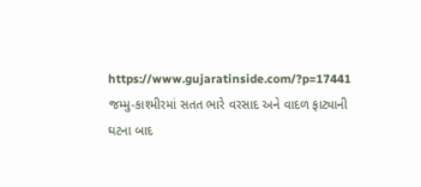https://www.gujaratinside.com/?p=17441 જમ્મુ-કાશ્મીરમાં સતત ભારે વરસાદ અને વાદળ ફાટ્યાની ઘટના બાદ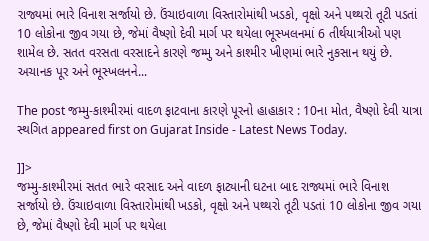રાજ્યમાં ભારે વિનાશ સર્જાયો છે. ઉંચાઇવાળા વિસ્તારોમાંથી ખડકો, વૃક્ષો અને પથ્થરો તૂટી પડતાં 10 લોકોના જીવ ગયા છે, જેમાં વૈષ્ણો દેવી માર્ગ પર થયેલા ભૂસ્ખલનમાં 6 તીર્થયાત્રીઓ પણ શામેલ છે. સતત વરસતા વરસાદને કારણે જમ્મુ અને કાશ્મીર ખીણમાં ભારે નુકસાન થયું છે. અચાનક પૂર અને ભૂસ્ખલનને...

The post જમ્મુ-કાશ્મીરમાં વાદળ ફાટવાના કારણે પૂરનો હાહાકાર : 10ના મોત, વૈષ્ણો દેવી યાત્રા સ્થગિત appeared first on Gujarat Inside - Latest News Today.

]]>
જમ્મુ-કાશ્મીરમાં સતત ભારે વરસાદ અને વાદળ ફાટ્યાની ઘટના બાદ રાજ્યમાં ભારે વિનાશ સર્જાયો છે. ઉંચાઇવાળા વિસ્તારોમાંથી ખડકો, વૃક્ષો અને પથ્થરો તૂટી પડતાં 10 લોકોના જીવ ગયા છે, જેમાં વૈષ્ણો દેવી માર્ગ પર થયેલા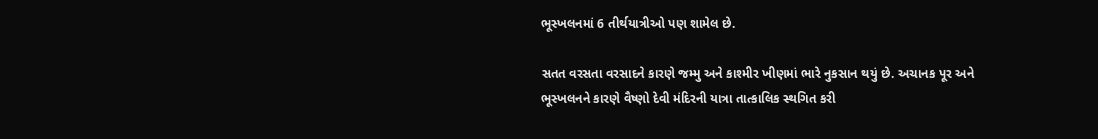ભૂસ્ખલનમાં 6 તીર્થયાત્રીઓ પણ શામેલ છે.

સતત વરસતા વરસાદને કારણે જમ્મુ અને કાશ્મીર ખીણમાં ભારે નુકસાન થયું છે. અચાનક પૂર અને ભૂસ્ખલનને કારણે વૈષ્ણો દેવી મંદિરની યાત્રા તાત્કાલિક સ્થગિત કરી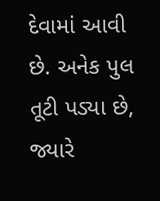દેવામાં આવી છે. અનેક પુલ તૂટી પડ્યા છે, જ્યારે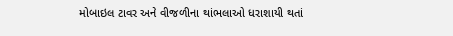મોબાઇલ ટાવર અને વીજળીના થાંભલાઓ ધરાશાયી થતાં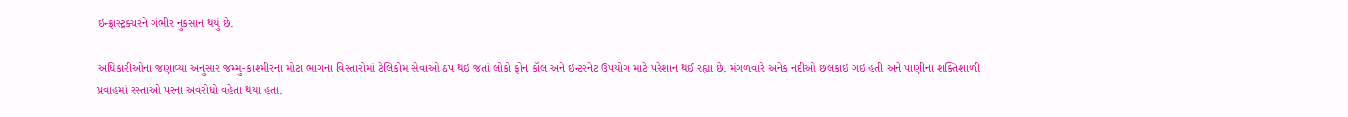ઇન્ફ્રાસ્ટ્રક્ચરને ગંભીર નુકસાન થયું છે.

અધિકારીઓના જણાવ્યા અનુસાર જમ્મુ-કાશ્મીરના મોટા ભાગના વિસ્તારોમાં ટેલિકોમ સેવાઓ ઠપ થઇ જતાં લોકો ફોન કૉલ અને ઇન્ટરનેટ ઉપયોગ માટે પરેશાન થઈ રહ્યા છે. મંગળવારે અનેક નદીઓ છલકાઇ ગઇ હતી અને પાણીના શક્તિશાળી પ્રવાહમાં રસ્તાઓ પરના અવરોધો વહેતા થયા હતા.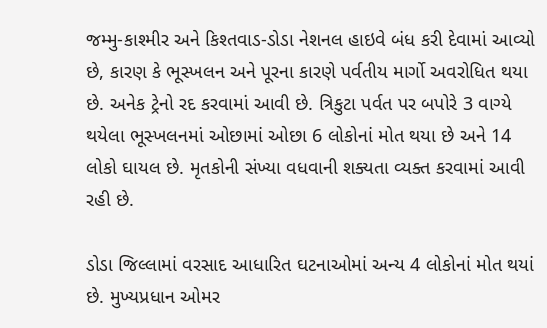જમ્મુ-કાશ્મીર અને કિશ્તવાડ-ડોડા નેશનલ હાઇવે બંધ કરી દેવામાં આવ્યો છે, કારણ કે ભૂસ્ખલન અને પૂરના કારણે પર્વતીય માર્ગો અવરોધિત થયા છે. અનેક ટ્રેનો રદ કરવામાં આવી છે. ત્રિકુટા પર્વત પર બપોરે 3 વાગ્યે થયેલા ભૂસ્ખલનમાં ઓછામાં ઓછા 6 લોકોનાં મોત થયા છે અને 14 લોકો ઘાયલ છે. મૃતકોની સંખ્યા વધવાની શક્યતા વ્યક્ત કરવામાં આવી રહી છે.

ડોડા જિલ્લામાં વરસાદ આધારિત ઘટનાઓમાં અન્ય 4 લોકોનાં મોત થયાં છે. મુખ્યપ્રધાન ઓમર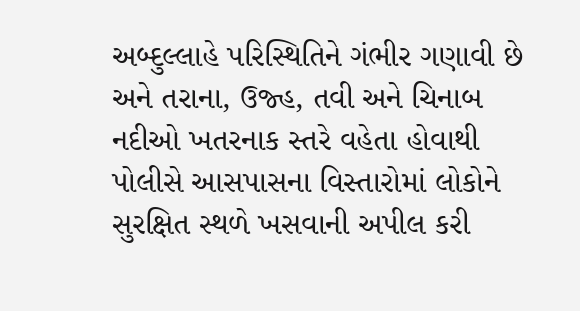અબ્દુલ્લાહે પરિસ્થિતિને ગંભીર ગણાવી છે અને તરાના, ઉજ્હ, તવી અને ચિનાબ નદીઓ ખતરનાક સ્તરે વહેતા હોવાથી પોલીસે આસપાસના વિસ્તારોમાં લોકોને સુરક્ષિત સ્થળે ખસવાની અપીલ કરી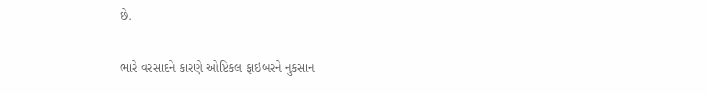છે.

ભારે વરસાદને કારણે ઓપ્ટિકલ ફાઇબરને નુકસાન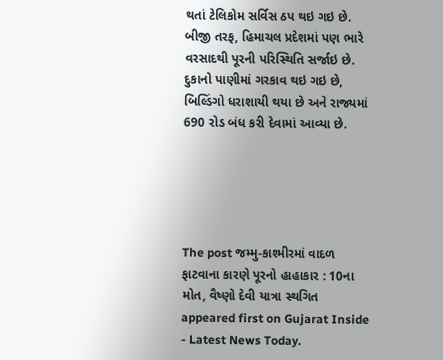થતાં ટેલિકોમ સર્વિસ ઠપ થઇ ગઇ છે. બીજી તરફ, હિમાચલ પ્રદેશમાં પણ ભારે વરસાદથી પૂરની પરિસ્થિતિ સર્જાઇ છે. દુકાનો પાણીમાં ગરકાવ થઇ ગઇ છે, બિલ્ડિંગો ધરાશાયી થયા છે અને રાજ્યમાં 690 રોડ બંધ કરી દેવામાં આવ્યા છે.





The post જમ્મુ-કાશ્મીરમાં વાદળ ફાટવાના કારણે પૂરનો હાહાકાર : 10ના મોત, વૈષ્ણો દેવી યાત્રા સ્થગિત appeared first on Gujarat Inside - Latest News Today.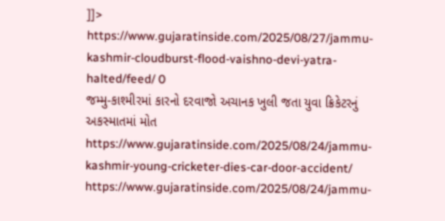]]>
https://www.gujaratinside.com/2025/08/27/jammu-kashmir-cloudburst-flood-vaishno-devi-yatra-halted/feed/ 0
જમ્મુ-કાશ્મીરમાં કારનો દરવાજો અચાનક ખુલી જતા યુવા ક્રિકેટરનું અકસ્માતમાં મોત https://www.gujaratinside.com/2025/08/24/jammu-kashmir-young-cricketer-dies-car-door-accident/ https://www.gujaratinside.com/2025/08/24/jammu-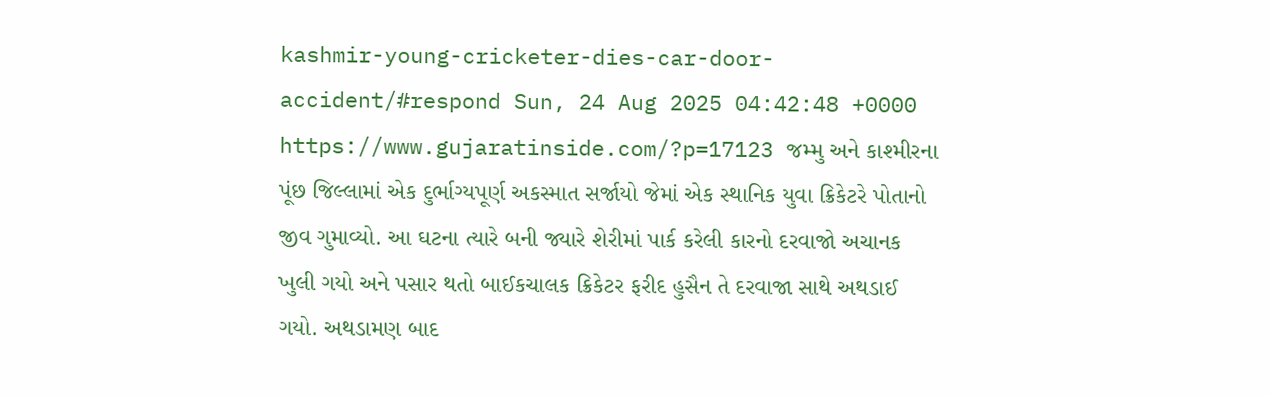kashmir-young-cricketer-dies-car-door-accident/#respond Sun, 24 Aug 2025 04:42:48 +0000 https://www.gujaratinside.com/?p=17123 જમ્મુ અને કાશ્મીરના પૂંછ જિલ્લામાં એક દુર્ભાગ્યપૂર્ણ અકસ્માત સર્જાયો જેમાં એક સ્થાનિક યુવા ક્રિકેટરે પોતાનો જીવ ગુમાવ્યો. આ ઘટના ત્યારે બની જ્યારે શેરીમાં પાર્ક કરેલી કારનો દરવાજો અચાનક ખુલી ગયો અને પસાર થતો બાઈકચાલક ક્રિકેટર ફરીદ હુસૈન તે દરવાજા સાથે અથડાઈ ગયો. અથડામણ બાદ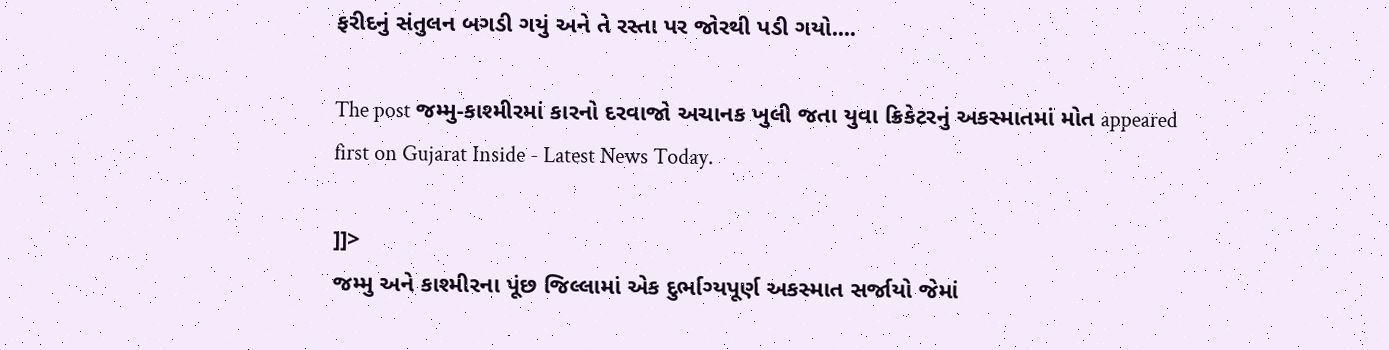ફરીદનું સંતુલન બગડી ગયું અને તે રસ્તા પર જોરથી પડી ગયો....

The post જમ્મુ-કાશ્મીરમાં કારનો દરવાજો અચાનક ખુલી જતા યુવા ક્રિકેટરનું અકસ્માતમાં મોત appeared first on Gujarat Inside - Latest News Today.

]]>
જમ્મુ અને કાશ્મીરના પૂંછ જિલ્લામાં એક દુર્ભાગ્યપૂર્ણ અકસ્માત સર્જાયો જેમાં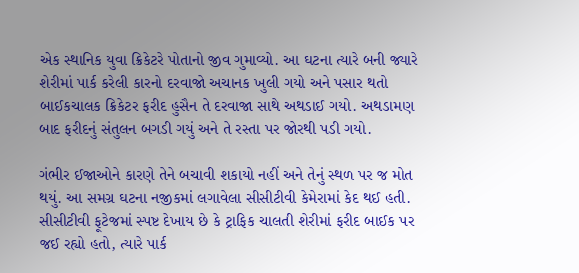એક સ્થાનિક યુવા ક્રિકેટરે પોતાનો જીવ ગુમાવ્યો. આ ઘટના ત્યારે બની જ્યારે શેરીમાં પાર્ક કરેલી કારનો દરવાજો અચાનક ખુલી ગયો અને પસાર થતો બાઈકચાલક ક્રિકેટર ફરીદ હુસૈન તે દરવાજા સાથે અથડાઈ ગયો. અથડામણ બાદ ફરીદનું સંતુલન બગડી ગયું અને તે રસ્તા પર જોરથી પડી ગયો.

ગંભીર ઈજાઓને કારણે તેને બચાવી શકાયો નહીં અને તેનું સ્થળ પર જ મોત થયું. આ સમગ્ર ઘટના નજીકમાં લગાવેલા સીસીટીવી કેમેરામાં કેદ થઈ હતી. સીસીટીવી ફૂટેજમાં સ્પષ્ટ દેખાય છે કે ટ્રાફિક ચાલતી શેરીમાં ફરીદ બાઈક પર જઈ રહ્યો હતો, ત્યારે પાર્ક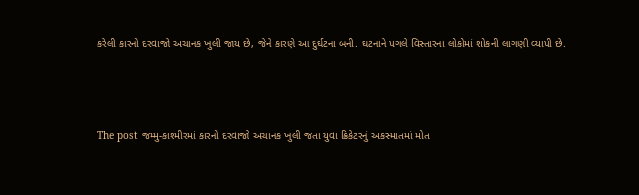કરેલી કારનો દરવાજો અચાનક ખુલી જાય છે, જેને કારણે આ દુર્ઘટના બની. ઘટનાને પગલે વિસ્તારના લોકોમાં શોકની લાગણી વ્યાપી છે.



The post જમ્મુ-કાશ્મીરમાં કારનો દરવાજો અચાનક ખુલી જતા યુવા ક્રિકેટરનું અકસ્માતમાં મોત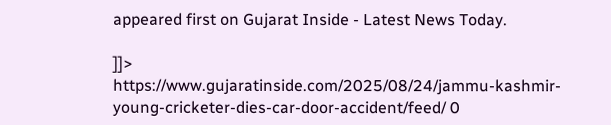appeared first on Gujarat Inside - Latest News Today.

]]>
https://www.gujaratinside.com/2025/08/24/jammu-kashmir-young-cricketer-dies-car-door-accident/feed/ 0